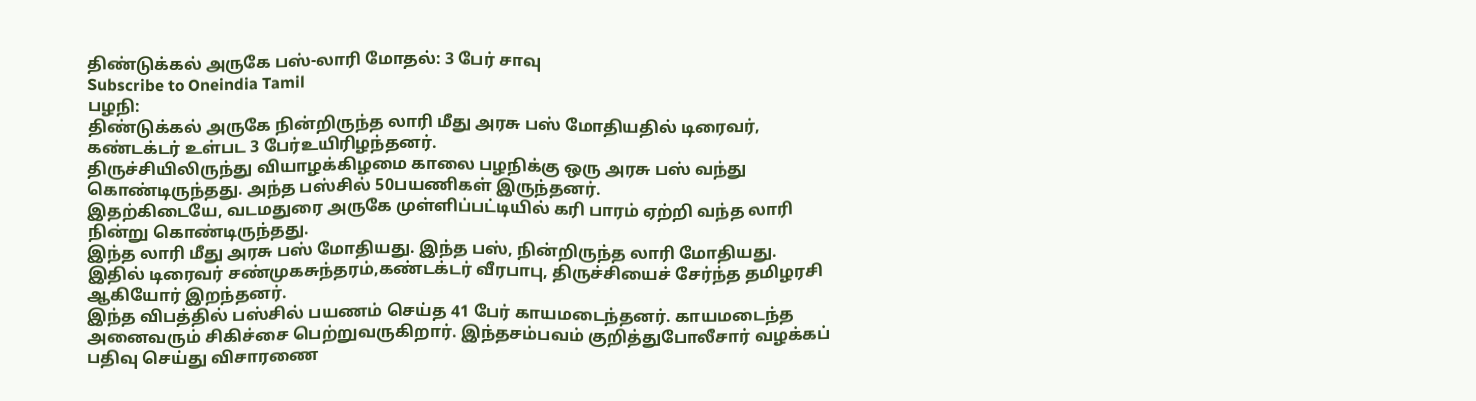திண்டுக்கல் அருகே பஸ்-லாரி மோதல்: 3 பேர் சாவு
Subscribe to Oneindia Tamil
பழநி:
திண்டுக்கல் அருகே நின்றிருந்த லாரி மீது அரசு பஸ் மோதியதில் டிரைவர், கண்டக்டர் உள்பட 3 பேர்உயிரிழந்தனர்.
திருச்சியிலிருந்து வியாழக்கிழமை காலை பழநிக்கு ஒரு அரசு பஸ் வந்து கொண்டிருந்தது. அந்த பஸ்சில் 50பயணிகள் இருந்தனர்.
இதற்கிடையே, வடமதுரை அருகே முள்ளிப்பட்டியில் கரி பாரம் ஏற்றி வந்த லாரி நின்று கொண்டிருந்தது.
இந்த லாரி மீது அரசு பஸ் மோதியது. இந்த பஸ், நின்றிருந்த லாரி மோதியது. இதில் டிரைவர் சண்முகசுந்தரம்,கண்டக்டர் வீரபாபு, திருச்சியைச் சேர்ந்த தமிழரசி ஆகியோர் இறந்தனர்.
இந்த விபத்தில் பஸ்சில் பயணம் செய்த 41 பேர் காயமடைந்தனர். காயமடைந்த அனைவரும் சிகிச்சை பெற்றுவருகிறார். இந்தசம்பவம் குறித்துபோலீசார் வழக்கப் பதிவு செய்து விசாரணை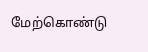மேற்கொண்டு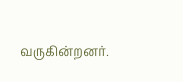வருகின்றனர்.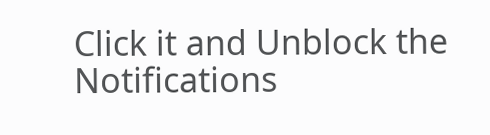Click it and Unblock the Notifications